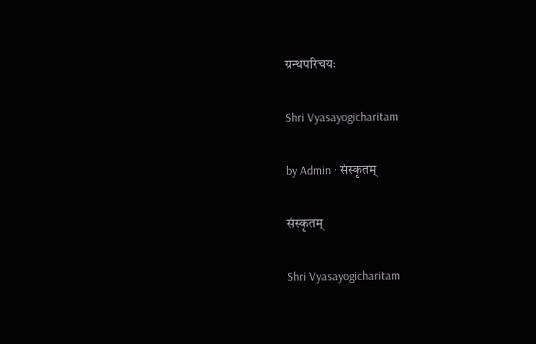ग्रन्थपरिचयः

Shri Vyasayogicharitam

by Admin · संस्कृतम्

संस्कृतम्

Shri Vyasayogicharitam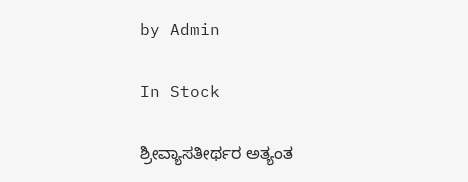by Admin

In Stock

ಶ್ರೀವ್ಯಾಸತೀರ್ಥರ ಅತ್ಯಂತ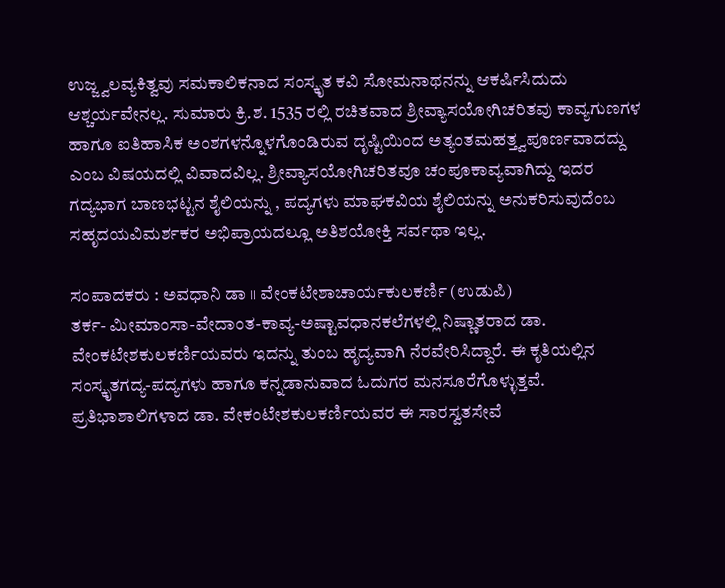ಉಜ್ಜ್ವಲವ್ಯಕಿತ್ವವು ಸಮಕಾಲಿಕನಾದ ಸಂಸ್ಕೃತ ಕವಿ ಸೋಮನಾಥನನ್ನು ಆಕರ್ಷಿಸಿದುದು ಆಶ್ಚರ್ಯವೇನಲ್ಲ. ಸುಮಾರು ಕ್ರಿ.ಶ. 1535 ರಲ್ಲಿ ರಚಿತವಾದ ಶ್ರೀವ್ಯಾಸಯೋಗಿಚರಿತವು ಕಾವ್ಯಗುಣಗಳ ಹಾಗೂ ಐತಿಹಾಸಿಕ ಅಂಶಗಳನ್ನೊಳಗೊಂಡಿರುವ ದೃಷ್ಟಿಯಿಂದ ಅತ್ಯಂತಮಹತ್ತ್ವಪೂರ್ಣವಾದದ್ದು ಎಂಬ ವಿಷಯದಲ್ಲಿ ವಿವಾದವಿಲ್ಲ. ಶ್ರೀವ್ಯಾಸಯೋಗಿಚರಿತವೂ ಚಂಪೂಕಾವ್ಯವಾಗಿದ್ದು ಇದರ ಗದ್ಯಭಾಗ ಬಾಣಭಟ್ಟನ ಶೈಲಿಯನ್ನು , ಪದ್ಯಗಳು ಮಾಘಕವಿಯ ಶೈಲಿಯನ್ನು ಅನುಕರಿಸುವುದೆಂಬ ಸಹೃದಯವಿಮರ್ಶಕರ ಅಭಿಪ್ರಾಯದಲ್ಲೂ ಅತಿಶಯೋಕ್ತಿ ಸರ್ವಥಾ ಇಲ್ಲ.

ಸಂಪಾದಕರು : ಅವಧಾನಿ ಡಾ ॥ ವೇಂಕಟೇಶಾಚಾರ್ಯಕುಲಕರ್ಣಿ (ಉಡುಪಿ)
ತರ್ಕ- ಮೀಮಾಂಸಾ-ವೇದಾಂತ-ಕಾವ್ಯ-ಅಷ್ಟಾವಧಾನಕಲೆಗಳಲ್ಲಿ ನಿಷ್ಣಾತರಾದ ಡಾ. ವೇಂಕಟೇಶಕುಲಕರ್ಣಿಯವರು ಇದನ್ನು ತುಂಬ ಹೃದ್ಯವಾಗಿ ನೆರವೇರಿಸಿದ್ದಾರೆ. ಈ ಕೃತಿಯಲ್ಲಿನ ಸಂಸ್ಕೃತಗದ್ಯ-ಪದ್ಯಗಳು ಹಾಗೂ ಕನ್ನಡಾನುವಾದ ಓದುಗರ ಮನಸೂರೆಗೊಳ್ಳುತ್ತವೆ. ಪ್ರತಿಭಾಶಾಲಿಗಳಾದ ಡಾ. ವೇಕಂಟೇಶಕುಲಕರ್ಣಿಯವರ ಈ ಸಾರಸ್ವತಸೇವೆ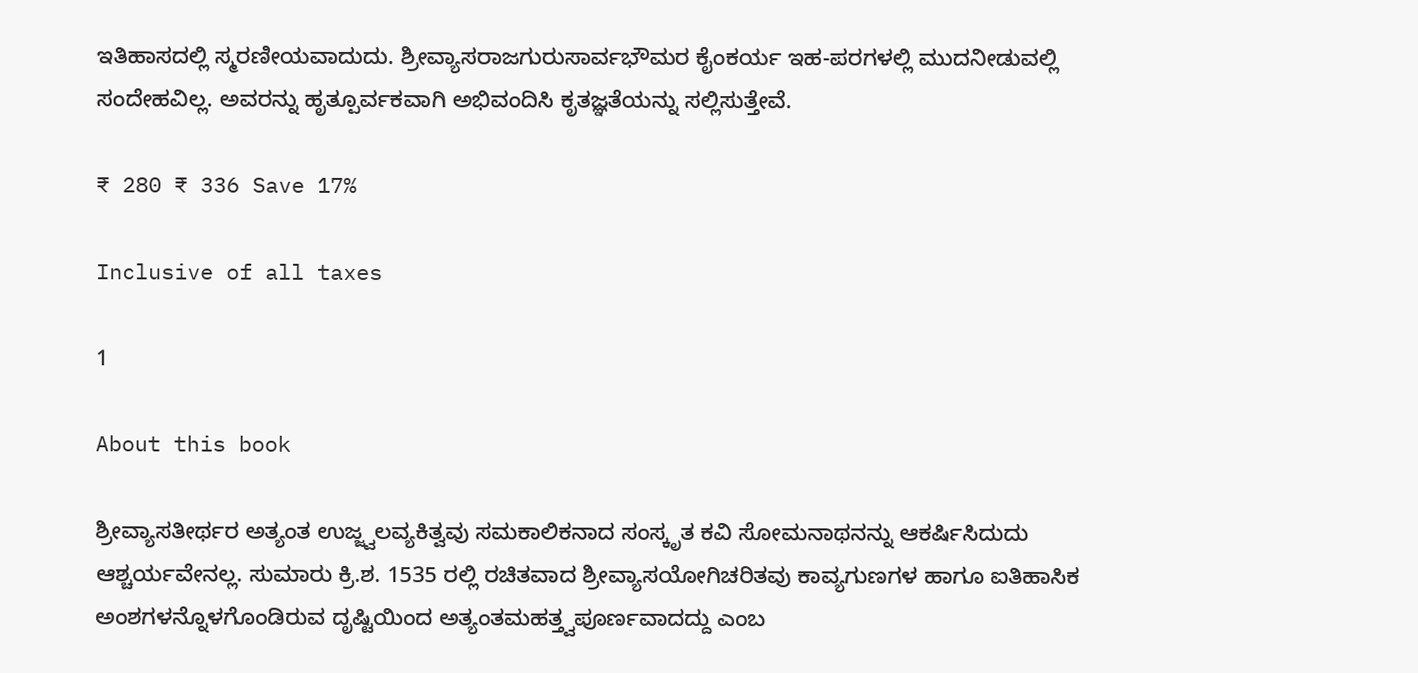ಇತಿಹಾಸದಲ್ಲಿ ಸ್ಮರಣೀಯವಾದುದು. ಶ್ರೀವ್ಯಾಸರಾಜಗುರುಸಾರ್ವಭೌಮರ ಕೈಂಕರ್ಯ ಇಹ-ಪರಗಳಲ್ಲಿ ಮುದನೀಡುವಲ್ಲಿ ಸಂದೇಹವಿಲ್ಲ. ಅವರನ್ನು ಹೃತ್ಪೂರ್ವಕವಾಗಿ ಅಭಿವಂದಿಸಿ ಕೃತಜ್ಞತೆಯನ್ನು ಸಲ್ಲಿಸುತ್ತೇವೆ.

₹ 280 ₹ 336 Save 17%

Inclusive of all taxes

1

About this book

ಶ್ರೀವ್ಯಾಸತೀರ್ಥರ ಅತ್ಯಂತ ಉಜ್ಜ್ವಲವ್ಯಕಿತ್ವವು ಸಮಕಾಲಿಕನಾದ ಸಂಸ್ಕೃತ ಕವಿ ಸೋಮನಾಥನನ್ನು ಆಕರ್ಷಿಸಿದುದು ಆಶ್ಚರ್ಯವೇನಲ್ಲ. ಸುಮಾರು ಕ್ರಿ.ಶ. 1535 ರಲ್ಲಿ ರಚಿತವಾದ ಶ್ರೀವ್ಯಾಸಯೋಗಿಚರಿತವು ಕಾವ್ಯಗುಣಗಳ ಹಾಗೂ ಐತಿಹಾಸಿಕ ಅಂಶಗಳನ್ನೊಳಗೊಂಡಿರುವ ದೃಷ್ಟಿಯಿಂದ ಅತ್ಯಂತಮಹತ್ತ್ವಪೂರ್ಣವಾದದ್ದು ಎಂಬ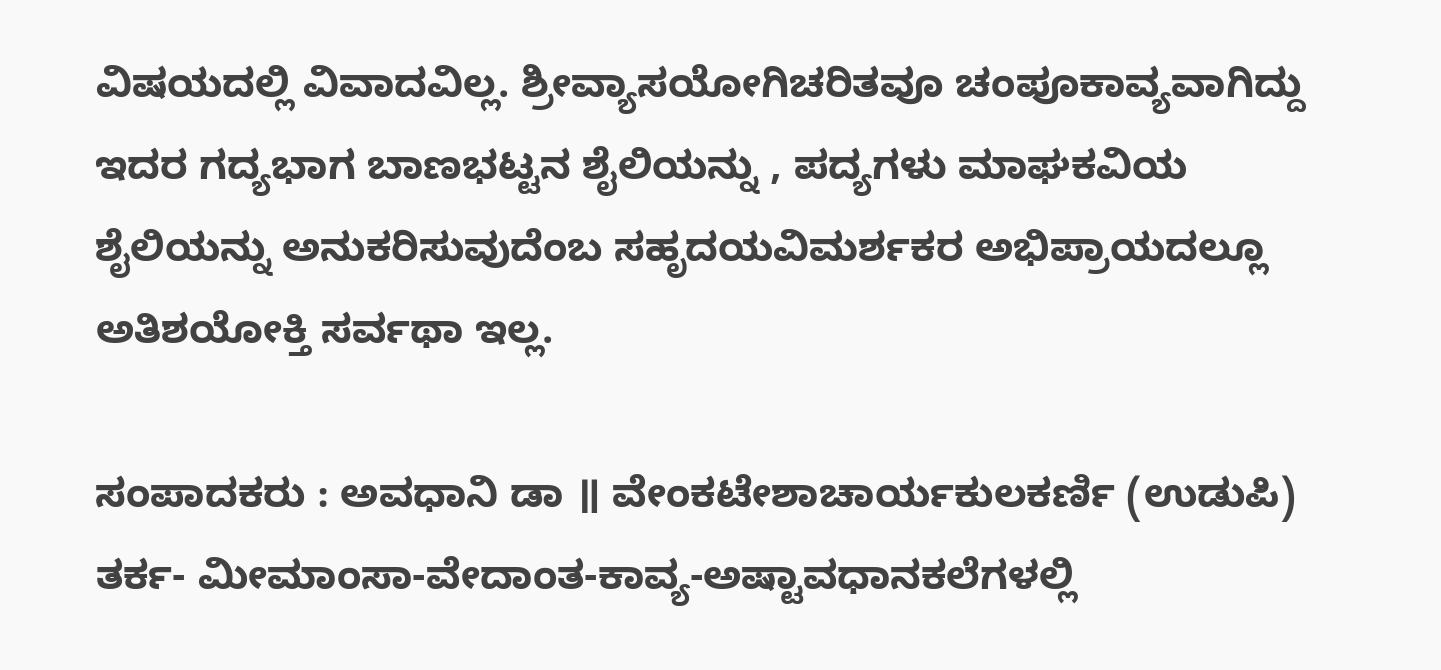ವಿಷಯದಲ್ಲಿ ವಿವಾದವಿಲ್ಲ. ಶ್ರೀವ್ಯಾಸಯೋಗಿಚರಿತವೂ ಚಂಪೂಕಾವ್ಯವಾಗಿದ್ದು ಇದರ ಗದ್ಯಭಾಗ ಬಾಣಭಟ್ಟನ ಶೈಲಿಯನ್ನು , ಪದ್ಯಗಳು ಮಾಘಕವಿಯ ಶೈಲಿಯನ್ನು ಅನುಕರಿಸುವುದೆಂಬ ಸಹೃದಯವಿಮರ್ಶಕರ ಅಭಿಪ್ರಾಯದಲ್ಲೂ ಅತಿಶಯೋಕ್ತಿ ಸರ್ವಥಾ ಇಲ್ಲ.

ಸಂಪಾದಕರು : ಅವಧಾನಿ ಡಾ ॥ ವೇಂಕಟೇಶಾಚಾರ್ಯಕುಲಕರ್ಣಿ (ಉಡುಪಿ)
ತರ್ಕ- ಮೀಮಾಂಸಾ-ವೇದಾಂತ-ಕಾವ್ಯ-ಅಷ್ಟಾವಧಾನಕಲೆಗಳಲ್ಲಿ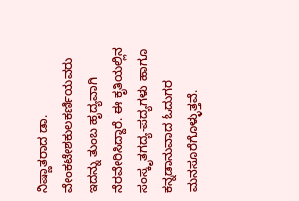ನಿಷ್ಣಾತರಾದ ಡಾ. ವೇಂಕಟೇಶಕುಲಕರ್ಣಿಯವರು ಇದನ್ನು ತುಂಬ ಹೃದ್ಯವಾಗಿ ನೆರವೇರಿಸಿದ್ದಾರೆ. ಈ ಕೃತಿಯಲ್ಲಿನ ಸಂಸ್ಕೃತಗದ್ಯ-ಪದ್ಯಗಳು ಹಾಗೂ ಕನ್ನಡಾನುವಾದ ಓದುಗರ ಮನಸೂರೆಗೊಳ್ಳುತ್ತವೆ.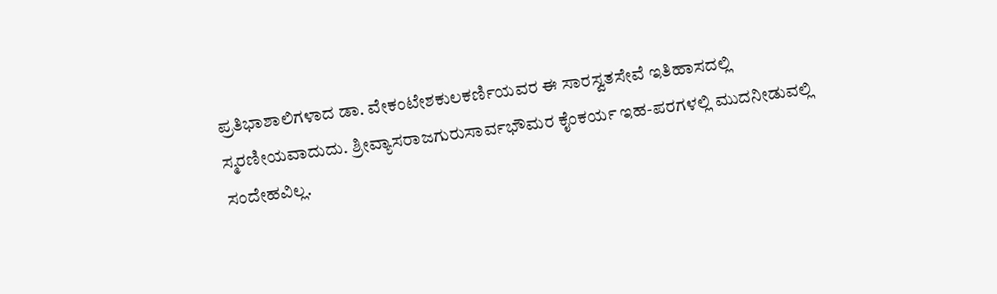ಪ್ರತಿಭಾಶಾಲಿಗಳಾದ ಡಾ. ವೇಕಂಟೇಶಕುಲಕರ್ಣಿಯವರ ಈ ಸಾರಸ್ವತಸೇವೆ ಇತಿಹಾಸದಲ್ಲಿ ಸ್ಮರಣೀಯವಾದುದು. ಶ್ರೀವ್ಯಾಸರಾಜಗುರುಸಾರ್ವಭೌಮರ ಕೈಂಕರ್ಯ ಇಹ-ಪರಗಳಲ್ಲಿ ಮುದನೀಡುವಲ್ಲಿ ಸಂದೇಹವಿಲ್ಲ.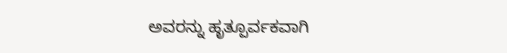ಅವರನ್ನು ಹೃತ್ಪೂರ್ವಕವಾಗಿ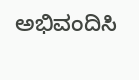ಅಭಿವಂದಿಸಿ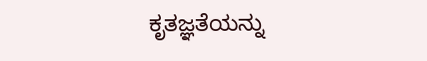ಕೃತಜ್ಞತೆಯನ್ನು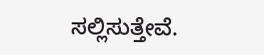ಸಲ್ಲಿಸುತ್ತೇವೆ.